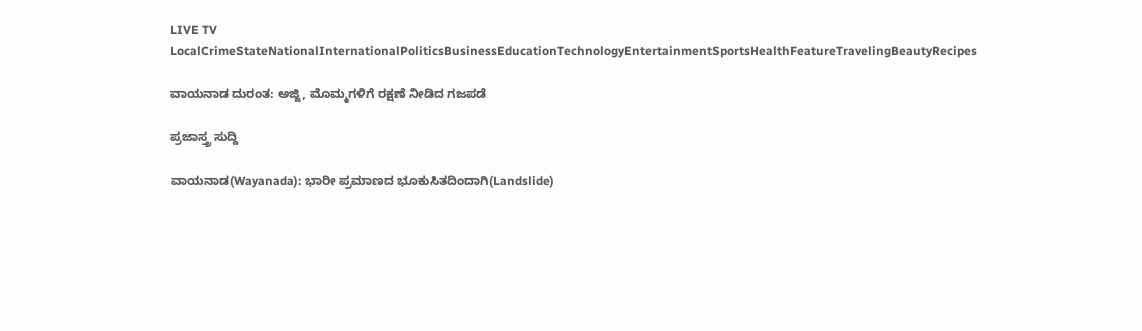LIVE TV LocalCrimeStateNationalInternationalPoliticsBusinessEducationTechnologyEntertainmentSportsHealthFeatureTravelingBeautyRecipes

ವಾಯನಾಡ ದುರಂತ: ಅಜ್ಜಿ, ಮೊಮ್ಮಗಳಿಗೆ ರಕ್ಷಣೆ ನೀಡಿದ ಗಜಪಡೆ

ಪ್ರಜಾಸ್ತ್ರ ಸುದ್ದಿ

ವಾಯನಾಡ(Wayanada): ಭಾರೀ ಪ್ರಮಾಣದ ಭೂಕುಸಿತದಿಂದಾಗಿ(Landslide)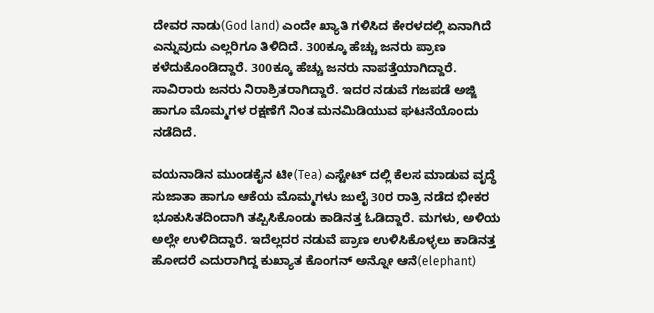ದೇವರ ನಾಡು(God land) ಎಂದೇ ಖ್ಯಾತಿ ಗಳಿಸಿದ ಕೇರಳದಲ್ಲಿ ಏನಾಗಿದೆ ಎನ್ನುವುದು ಎಲ್ಲರಿಗೂ ತಿಳಿದಿದೆ. 300ಕ್ಕೂ ಹೆಚ್ಚು ಜನರು ಪ್ರಾಣ ಕಳೆದುಕೊಂಡಿದ್ದಾರೆ. 300ಕ್ಕೂ ಹೆಚ್ಚು ಜನರು ನಾಪತ್ತೆಯಾಗಿದ್ದಾರೆ. ಸಾವಿರಾರು ಜನರು ನಿರಾಶ್ರಿತರಾಗಿದ್ದಾರೆ. ಇದರ ನಡುವೆ ಗಜಪಡೆ ಅಜ್ಜಿ ಹಾಗೂ ಮೊಮ್ಮಗಳ ರಕ್ಷಣೆಗೆ ನಿಂತ ಮನಮಿಡಿಯುವ ಘಟನೆಯೊಂದು ನಡೆದಿದೆ.

ವಯನಾಡಿನ ಮುಂಡಕೈನ ಟೀ(Tea) ಎಸ್ಟೇಟ್ ದಲ್ಲಿ ಕೆಲಸ ಮಾಡುವ ವೃದ್ಧೆ ಸುಜಾತಾ ಹಾಗೂ ಆಕೆಯ ಮೊಮ್ಮಗಳು ಜುಲೈ 30ರ ರಾತ್ರಿ ನಡೆದ ಭೀಕರ ಭೂಕುಸಿತದಿಂದಾಗಿ ತಪ್ಪಿಸಿಕೊಂಡು ಕಾಡಿನತ್ತ ಓಡಿದ್ದಾರೆ. ಮಗಳು, ಅಳಿಯ ಅಲ್ಲೇ ಉಳಿದಿದ್ದಾರೆ. ಇದೆಲ್ಲದರ ನಡುವೆ ಪ್ರಾಣ ಉಳಿಸಿಕೊಳ್ಳಲು ಕಾಡಿನತ್ತ ಹೋದರೆ ಎದುರಾಗಿದ್ದ ಕುಖ್ಯಾತ ಕೊಂಗನ್ ಅನ್ನೋ ಆನೆ(elephant)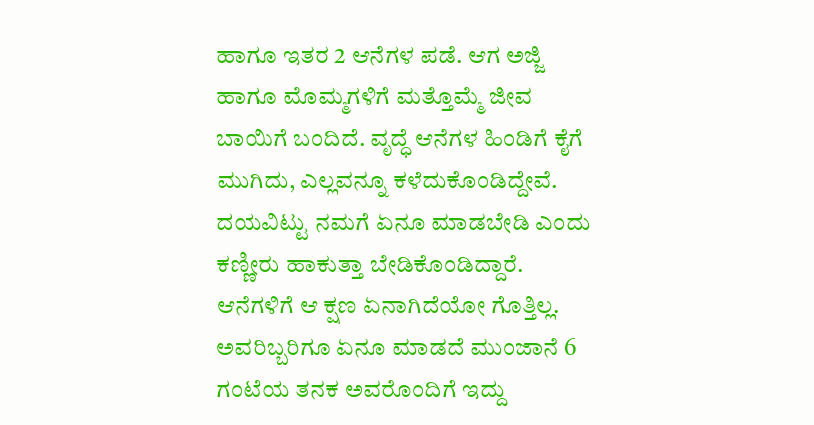ಹಾಗೂ ಇತರ 2 ಆನೆಗಳ ಪಡೆ. ಆಗ ಅಜ್ಜಿ ಹಾಗೂ ಮೊಮ್ಮಗಳಿಗೆ ಮತ್ತೊಮ್ಮೆ ಜೀವ ಬಾಯಿಗೆ ಬಂದಿದೆ. ವೃದ್ಧೆ ಆನೆಗಳ ಹಿಂಡಿಗೆ ಕೈಗೆ ಮುಗಿದು, ಎಲ್ಲವನ್ನೂ ಕಳೆದುಕೊಂಡಿದ್ದೇವೆ. ದಯವಿಟ್ಟು ನಮಗೆ ಏನೂ ಮಾಡಬೇಡಿ ಎಂದು ಕಣ್ಣೀರು ಹಾಕುತ್ತಾ ಬೇಡಿಕೊಂಡಿದ್ದಾರೆ. ಆನೆಗಳಿಗೆ ಆ ಕ್ಷಣ ಏನಾಗಿದೆಯೋ ಗೊತ್ತಿಲ್ಲ. ಅವರಿಬ್ಬರಿಗೂ ಏನೂ ಮಾಡದೆ ಮುಂಜಾನೆ 6 ಗಂಟೆಯ ತನಕ ಅವರೊಂದಿಗೆ ಇದ್ದು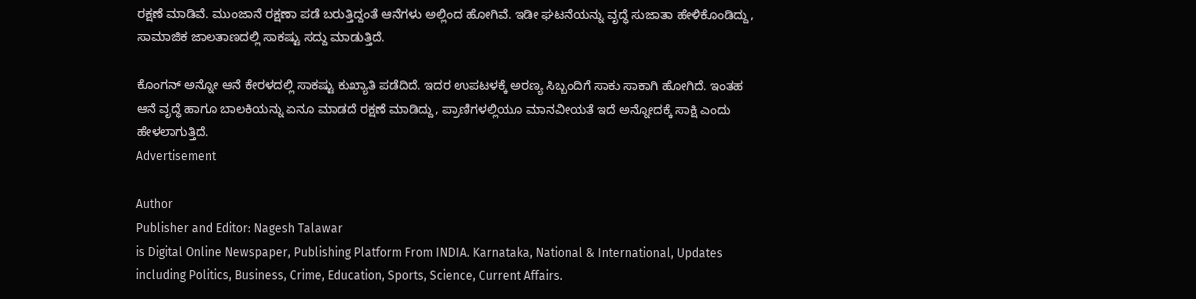ರಕ್ಷಣೆ ಮಾಡಿವೆ. ಮುಂಜಾನೆ ರಕ್ಷಣಾ ಪಡೆ ಬರುತ್ತಿದ್ದಂತೆ ಆನೆಗಳು ಅಲ್ಲಿಂದ ಹೋಗಿವೆ. ಇಡೀ ಘಟನೆಯನ್ನು ವೃದ್ಧೆ ಸುಜಾತಾ ಹೇಳಿಕೊಂಡಿದ್ದು, ಸಾಮಾಜಿಕ ಜಾಲತಾಣದಲ್ಲಿ ಸಾಕಷ್ಟು ಸದ್ದು ಮಾಡುತ್ತಿದೆ.

ಕೊಂಗನ್ ಅನ್ನೋ ಆನೆ ಕೇರಳದಲ್ಲಿ ಸಾಕಷ್ಟು ಕುಖ್ಯಾತಿ ಪಡೆದಿದೆ. ಇದರ ಉಪಟಳಕ್ಕೆ ಅರಣ್ಯ ಸಿಬ್ಬಂದಿಗೆ ಸಾಕು ಸಾಕಾಗಿ ಹೋಗಿದೆ. ಇಂತಹ ಆನೆ ವೃದ್ಧೆ ಹಾಗೂ ಬಾಲಕಿಯನ್ನು ಏನೂ ಮಾಡದೆ ರಕ್ಷಣೆ ಮಾಡಿದ್ದು, ಪ್ರಾಣಿಗಳಲ್ಲಿಯೂ ಮಾನವೀಯತೆ ಇದೆ ಅನ್ನೋದಕ್ಕೆ ಸಾಕ್ಷಿ ಎಂದು ಹೇಳಲಾಗುತ್ತಿದೆ.
Advertisement

Author
Publisher and Editor: Nagesh Talawar
is Digital Online Newspaper, Publishing Platform From INDIA. Karnataka, National & International, Updates including Politics, Business, Crime, Education, Sports, Science, Current Affairs.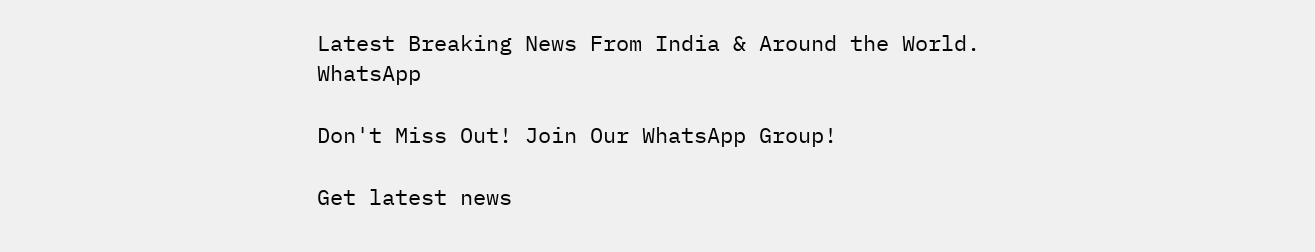Latest Breaking News From India & Around the World.
WhatsApp

Don't Miss Out! Join Our WhatsApp Group!

Get latest news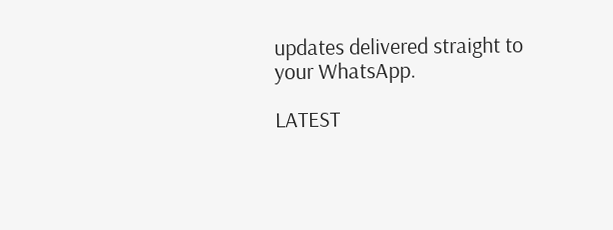updates delivered straight to your WhatsApp.

LATEST